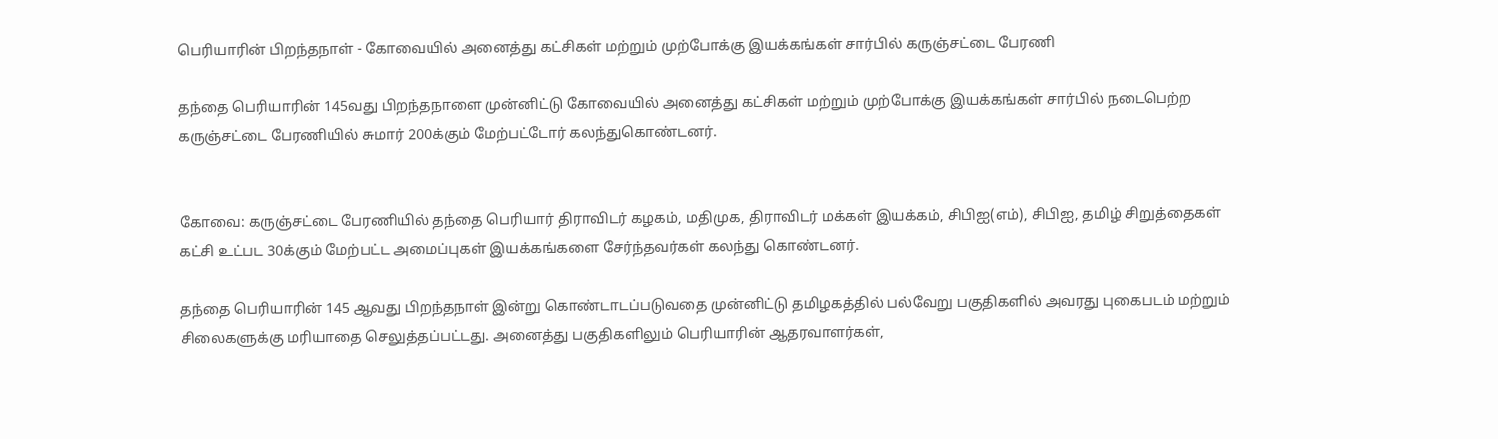பெரியாரின் பிறந்தநாள் - கோவையில் அனைத்து கட்சிகள் மற்றும் முற்போக்கு இயக்கங்கள் சார்பில் கருஞ்சட்டை பேரணி

தந்தை பெரியாரின் 145வது பிறந்தநாளை முன்னிட்டு கோவையில் அனைத்து கட்சிகள் மற்றும் முற்போக்கு இயக்கங்கள் சார்பில் நடைபெற்ற கருஞ்சட்டை பேரணியில் சுமார் 200க்கும் மேற்பட்டோர் கலந்துகொண்டனர்.


கோவை: கருஞ்சட்டை பேரணியில் தந்தை பெரியார் திராவிடர் கழகம், மதிமுக, திராவிடர் மக்கள் இயக்கம், சிபிஐ(எம்), சிபிஐ, தமிழ் சிறுத்தைகள் கட்சி உட்பட 30க்கும் மேற்பட்ட அமைப்புகள் இயக்கங்களை சேர்ந்தவர்கள் கலந்து கொண்டனர்.

தந்தை பெரியாரின் 145 ஆவது பிறந்தநாள் இன்று கொண்டாடப்படுவதை முன்னிட்டு தமிழகத்தில் பல்வேறு பகுதிகளில் அவரது புகைபடம் மற்றும் சிலைகளுக்கு மரியாதை செலுத்தப்பட்டது. அனைத்து பகுதிகளிலும் பெரியாரின் ஆதரவாளர்கள்,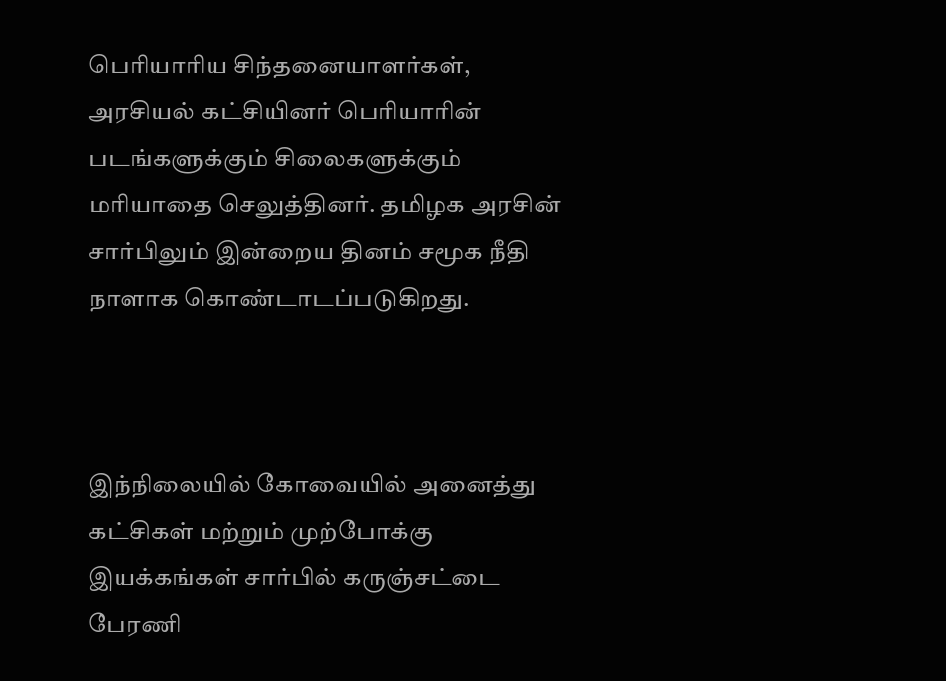பெரியாரிய சிந்தனையாளர்கள், அரசியல் கட்சியினர் பெரியாரின் படங்களுக்கும் சிலைகளுக்கும் மரியாதை செலுத்தினர். தமிழக அரசின் சார்பிலும் இன்றைய தினம் சமூக நீதி நாளாக கொண்டாடப்படுகிறது.



இந்நிலையில் கோவையில் அனைத்து கட்சிகள் மற்றும் முற்போக்கு இயக்கங்கள் சார்பில் கருஞ்சட்டை பேரணி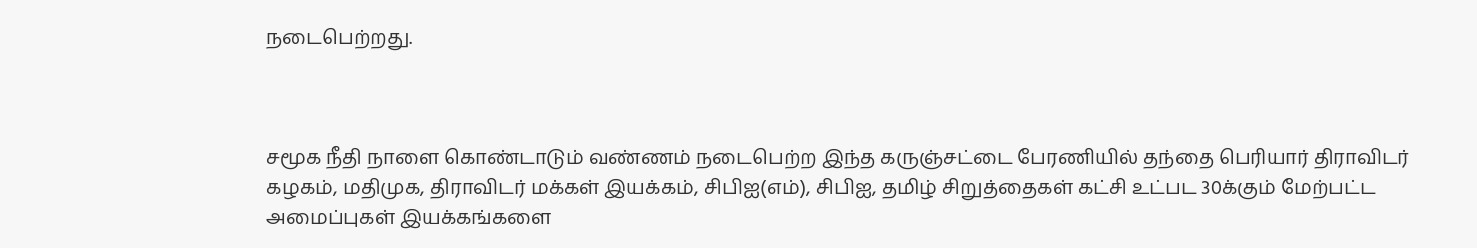நடைபெற்றது.



சமூக நீதி நாளை கொண்டாடும் வண்ணம் நடைபெற்ற இந்த கருஞ்சட்டை பேரணியில் தந்தை பெரியார் திராவிடர் கழகம், மதிமுக, திராவிடர் மக்கள் இயக்கம், சிபிஐ(எம்), சிபிஐ, தமிழ் சிறுத்தைகள் கட்சி உட்பட 30க்கும் மேற்பட்ட அமைப்புகள் இயக்கங்களை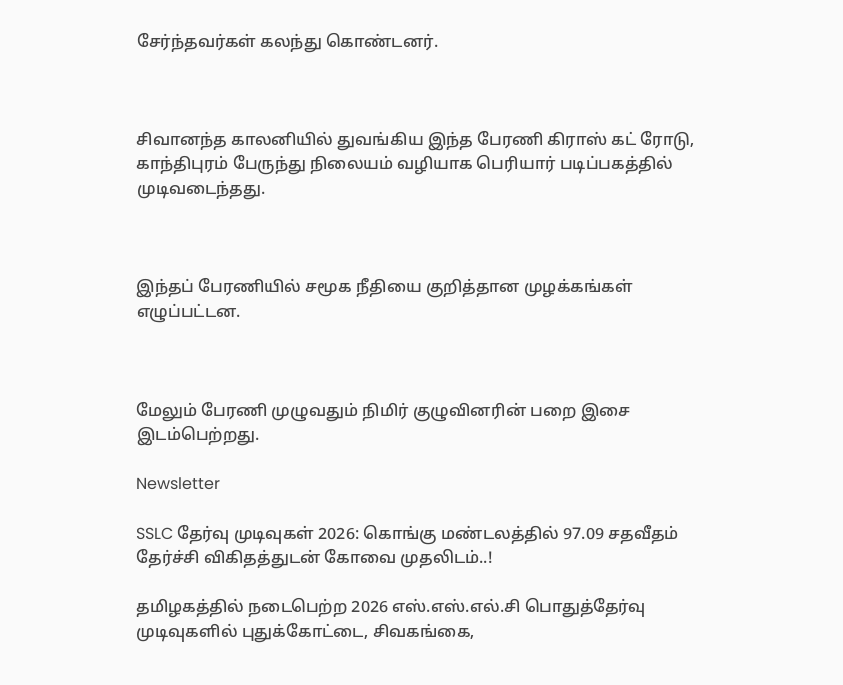சேர்ந்தவர்கள் கலந்து கொண்டனர்.



சிவானந்த காலனியில் துவங்கிய இந்த பேரணி கிராஸ் கட் ரோடு, காந்திபுரம் பேருந்து நிலையம் வழியாக பெரியார் படிப்பகத்தில் முடிவடைந்தது.



இந்தப் பேரணியில் சமூக நீதியை குறித்தான முழக்கங்கள் எழுப்பட்டன.



மேலும் பேரணி முழுவதும் நிமிர் குழுவினரின் பறை இசை இடம்பெற்றது.

Newsletter

SSLC தேர்வு முடிவுகள் 2026: கொங்கு மண்டலத்தில் 97.09 சதவீதம் தேர்ச்சி விகிதத்துடன் கோவை முதலிடம்..!

தமிழகத்தில் நடைபெற்ற 2026 எஸ்.எஸ்.எல்.சி பொதுத்தேர்வு முடிவுகளில் புதுக்கோட்டை, சிவகங்கை,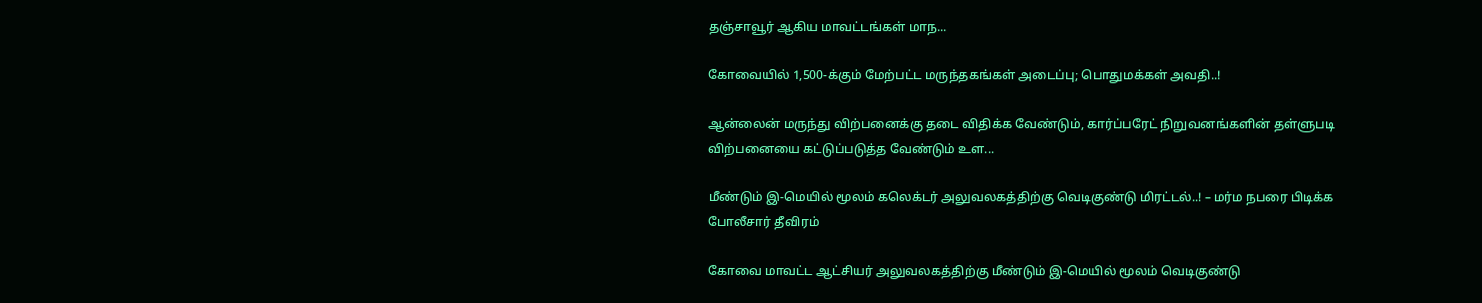தஞ்சாவூர் ஆகிய மாவட்டங்கள் மாந...

கோவையில் 1,500-க்கும் மேற்பட்ட மருந்தகங்கள் அடைப்பு; பொதுமக்கள் அவதி..!

ஆன்லைன் மருந்து விற்பனைக்கு தடை விதிக்க வேண்டும், கார்ப்பரேட் நிறுவனங்களின் தள்ளுபடி விற்பனையை கட்டுப்படுத்த வேண்டும் உள...

மீண்டும் இ-மெயில் மூலம் கலெக்டர் அலுவலகத்திற்கு வெடிகுண்டு மிரட்டல்..! – மர்ம நபரை பிடிக்க போலீசார் தீவிரம்

கோவை மாவட்ட ஆட்சியர் அலுவலகத்திற்கு மீண்டும் இ-மெயில் மூலம் வெடிகுண்டு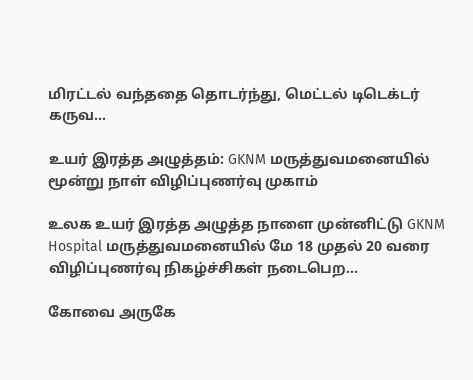மிரட்டல் வந்ததை தொடர்ந்து, மெட்டல் டிடெக்டர் கருவ...

உயர் இரத்த அழுத்தம்: GKNM மருத்துவமனையில் மூன்று நாள் விழிப்புணர்வு முகாம்

உலக உயர் இரத்த அழுத்த நாளை முன்னிட்டு GKNM Hospital மருத்துவமனையில் மே 18 முதல் 20 வரை விழிப்புணர்வு நிகழ்ச்சிகள் நடைபெற...

கோவை அருகே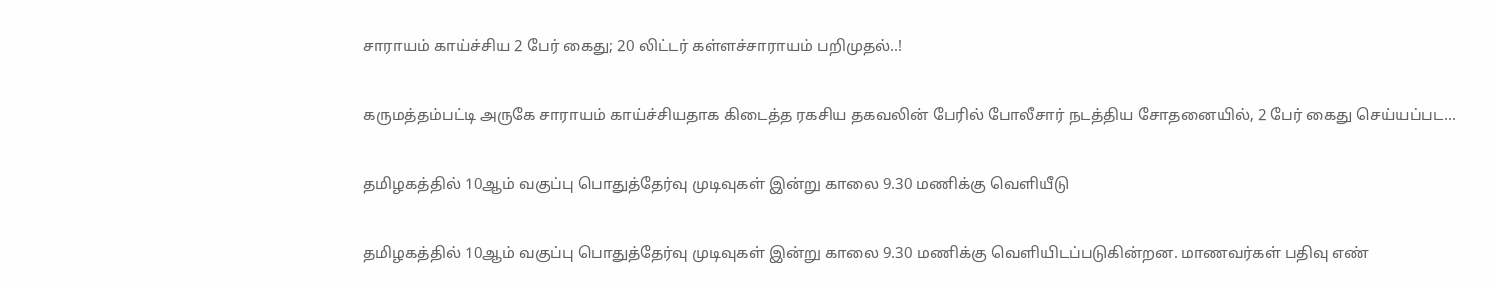சாராயம் காய்ச்சிய 2 பேர் கைது; 20 லிட்டர் கள்ளச்சாராயம் பறிமுதல்..!

கருமத்தம்பட்டி அருகே சாராயம் காய்ச்சியதாக கிடைத்த ரகசிய தகவலின் பேரில் போலீசார் நடத்திய சோதனையில், 2 பேர் கைது செய்யப்பட...

தமிழகத்தில் 10ஆம் வகுப்பு பொதுத்தேர்வு முடிவுகள் இன்று காலை 9.30 மணிக்கு வெளியீடு

தமிழகத்தில் 10ஆம் வகுப்பு பொதுத்தேர்வு முடிவுகள் இன்று காலை 9.30 மணிக்கு வெளியிடப்படுகின்றன. மாணவர்கள் பதிவு எண்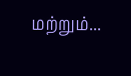மற்றும்...